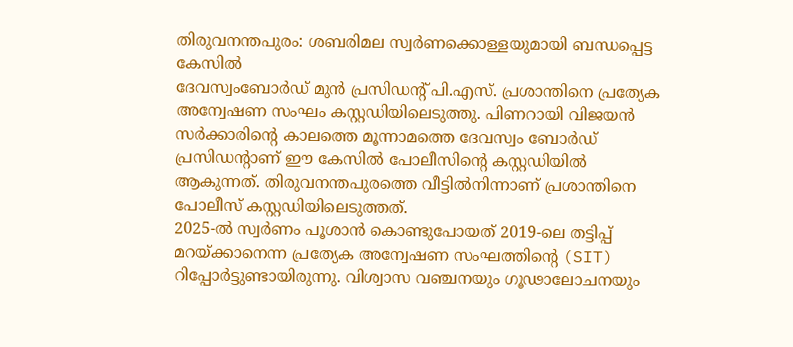തിരുവനന്തപുരം: ശബരിമല സ്വർണക്കൊള്ളയുമായി ബന്ധപ്പെട്ട കേസിൽ
ദേവസ്വംബോർഡ് മുൻ പ്രസിഡന്റ് പി.എസ്. പ്രശാന്തിനെ പ്രത്യേക അന്വേഷണ സംഘം കസ്റ്റഡിയിലെടുത്തു. പിണറായി വിജയൻ സർക്കാരിന്റെ കാലത്തെ മൂന്നാമത്തെ ദേവസ്വം ബോർഡ് പ്രസിഡന്റാണ് ഈ കേസിൽ പോലീസിൻ്റെ കസ്റ്റഡിയിൽ ആകുന്നത്. തിരുവനന്തപുരത്തെ വീട്ടിൽനിന്നാണ് പ്രശാന്തിനെ പോലീസ് കസ്റ്റഡിയിലെടുത്തത്.
2025-ൽ സ്വർണം പൂശാൻ കൊണ്ടുപോയത് 2019-ലെ തട്ടിപ്പ് മറയ്ക്കാനെന്ന പ്രത്യേക അന്വേഷണ സംഘത്തിൻ്റെ (SIT) റിപ്പോർട്ടുണ്ടായിരുന്നു. വിശ്വാസ വഞ്ചനയും ഗൂഢാലോചനയും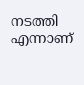നടത്തി എന്നാണ്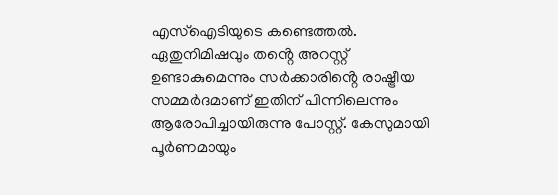എസ്ഐടിയുടെ കണ്ടെത്തൽ.
ഏതുനിമിഷവും തൻ്റെ അറസ്റ്റ് ഉണ്ടാകുമെന്നും സർക്കാരിൻ്റെ രാഷ്ട്രീയ സമ്മർദമാണ് ഇതിന് പിന്നിലെന്നും ആരോപിച്ചായിരുന്നു പോസ്റ്റ്. കേസുമായി പൂർണമായും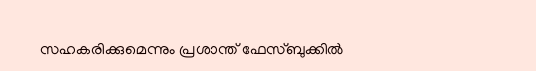സഹകരിക്കുമെന്നും പ്രശാന്ത് ഫേസ്ബുക്കിൽ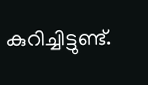കുറിച്ചിട്ടുണ്ട്.